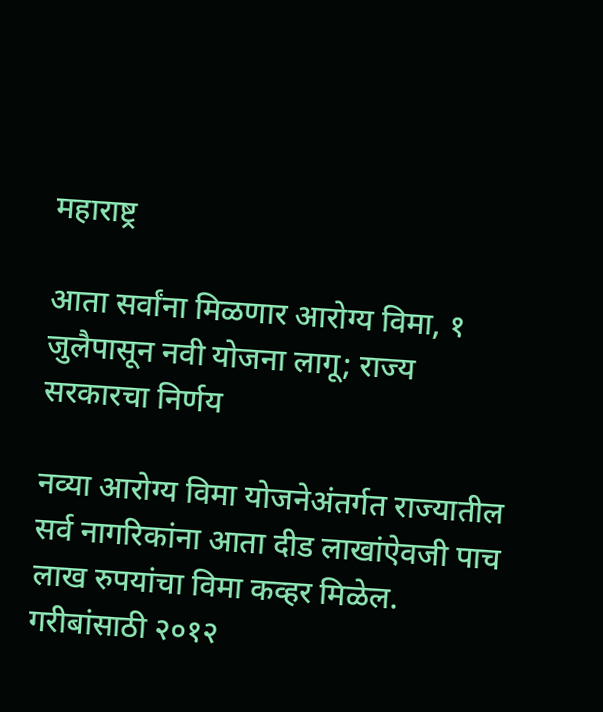महाराष्ट्र

आता सर्वांना मिळणार आरोग्य विमा, १ जुलैपासून नवी योजना लागू; राज्य सरकारचा निर्णय

नव्या आरोग्य विमा योजनेअंतर्गत राज्यातील सर्व नागरिकांना आता दीड लाखांऐवजी पाच लाख रुपयांचा विमा कव्हर मिळेल. गरीबांसाठी २०१२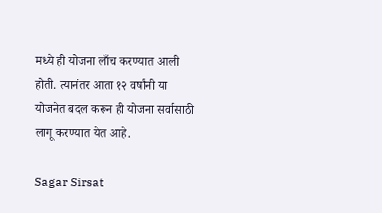मध्ये ही योजना लाँच करण्यात आली होती. त्यानंतर आता १२ वर्षांनी या योजनेत बदल करून ही योजना सर्वासाठी लागू करण्यात येत आहे.

Sagar Sirsat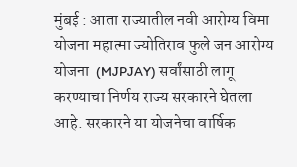मुंबई : आता राज्यातील नवी आरोग्य विमा योजना महात्मा ज्योतिराव फुले जन आरोग्य योजना  (MJPJAY) सर्वांसाठी लागू करण्याचा निर्णय राज्य सरकारने घेतला आहे. सरकारने या योजनेचा वार्षिक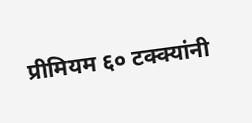प्रीमियम ६० टक्क्यांनी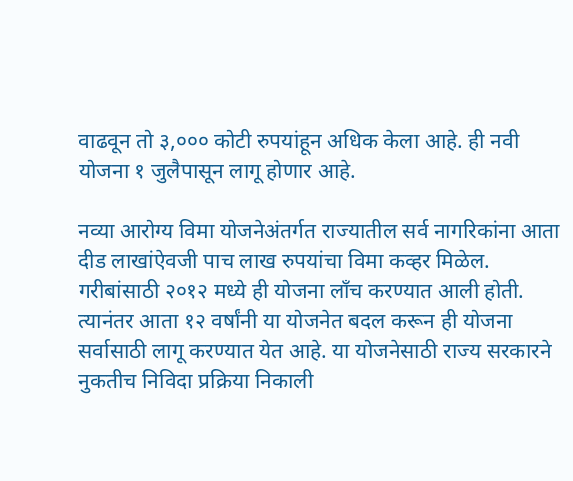वाढवून तो ३,००० कोटी रुपयांहून अधिक केला आहे. ही नवी योजना १ जुलैपासून लागू होणार आहे.

नव्या आरोग्य विमा योजनेअंतर्गत राज्यातील सर्व नागरिकांना आता दीड लाखांऐवजी पाच लाख रुपयांचा विमा कव्हर मिळेल. गरीबांसाठी २०१२ मध्ये ही योजना लाँच करण्यात आली होती. त्यानंतर आता १२ वर्षांनी या योजनेत बदल करून ही योजना सर्वासाठी लागू करण्यात येत आहे. या योजनेसाठी राज्य सरकारने नुकतीच निविदा प्रक्रिया निकाली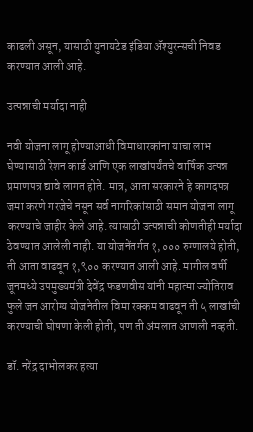काढली असून, यासाठी युनायटेड इंडिया ॲश्युरन्सची निवड करण्यात आली आहे.

उत्पन्नाची मर्यादा नाही

नवी योजना लागू होण्याआधी विमाधारकांना याचा लाभ घेण्यासाठी रेशन कार्ड आणि एक लाखांपर्यंतचे वार्षिक उत्पन्न प्रमाणपत्र द्यावे लागत होते. मात्र, आता सरकारने हे कागदपत्र जमा करणे गरजेचे नसून सर्व नागरिकांसाठी समान योजना लागू करण्याचे जाहीर केले आहे. त्यासाठी उत्पन्नाची कोणतीही मर्यादा ठेवण्यात आलेली नाही. या योजनेंतर्गत १,००० रुग्णालये होती, ती आता वाढवून १,९०० करण्यात आली आहे. मागील वर्षी जूनमध्ये उपमुख्यमंत्री देवेंद्र फडणवीस यांनी महात्मा ज्योतिराव फुले जन आरोग्य योजनेतील विमा रक्कम वाढवून ती ५ लाखांची करण्याची घोषणा केली होती, पण ती अंमलात आणली नव्हती.

डॉ. नरेंद्र दाभोलकर हत्या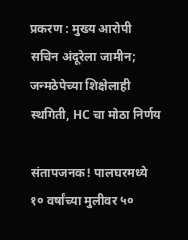प्रकरण : मुख्य आरोपी सचिन अंदूरेला जामीन; जन्मठेपेच्या शिक्षेलाही स्थगिती, HC चा मोठा निर्णय

संतापजनक! पालघरमध्ये १० वर्षांच्या मुलीवर ५०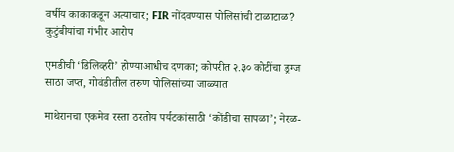वर्षीय काकाकडून अत्याचार; FIR नोंदवण्यास पोलिसांची टाळाटाळ? कुटुंबीयांचा गंभीर आरोप

एमडीची ‘डिलिव्हरी’ होण्याआधीच दणका; कोपरीत २.३० कोटींचा ड्रग्ज साठा जप्त, गोवंडीतील तरुण पोलिसांच्या जाळ्यात

माथेरानचा एकमेव रस्ता ठरतोय पर्यटकांसाठी ‘कोंडीचा सापळा’; नेरळ-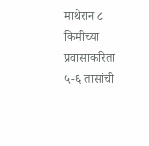माथेरान ८ किमीच्या प्रवासाकरिता ५-६ तासांची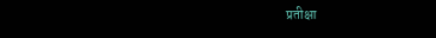प्रतीक्षा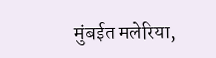मुंबईत मलेरिया,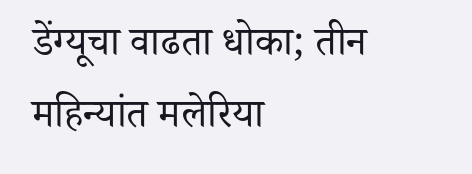डेंग्यूचा वाढता धोका; तीन महिन्यांत मलेरिया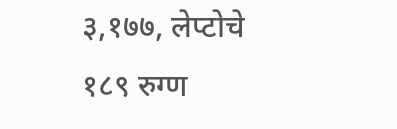३,१७७, लेप्टोचे १८९ रुग्ण